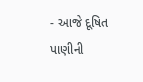- આજે દૂષિત પાણીની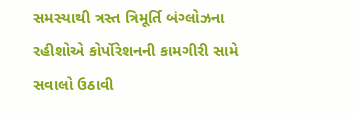સમસ્યાથી ત્રસ્ત ત્રિમૂર્તિ બંગ્લોઝના રહીશોએ કોર્પોરેશનની કામગીરી સામે સવાલો ઉઠાવી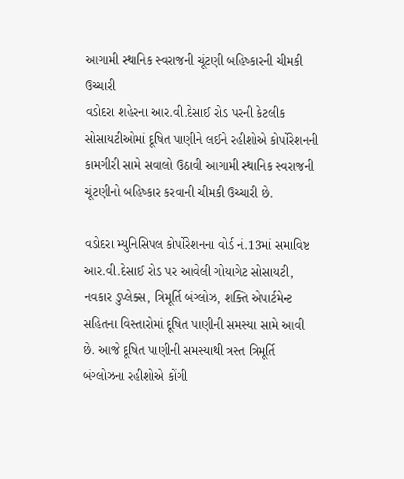આગામી સ્થાનિક સ્વરાજની ચૂંટણી બહિષ્કારની ચીમકી ઉચ્ચારી
વડોદરા શહેરના આર.વી.દેસાઈ રોડ પરની કેટલીક સોસાયટીઓમાં દૂષિત પાણીને લઈને રહીશોએ કોર્પોરેશનની કામગીરી સામે સવાલો ઉઠાવી આગામી સ્થાનિક સ્વરાજની ચૂંટણીનો બહિષ્કાર કરવાની ચીમકી ઉચ્ચારી છે.

વડોદરા મ્યુનિસિપલ કોર્પોરેશનના વોર્ડ નં.13માં સમાવિષ્ટ આર.વી.દેસાઈ રોડ પર આવેલી ગોયાગેટ સોસાયટી, નવકાર ડુપ્લેક્સ, ત્રિમૂર્તિ બંગ્લોઝ, શક્તિ એપાર્ટમેન્ટ સહિતના વિસ્તારોમાં દૂષિત પાણીની સમસ્યા સામે આવી છે. આજે દૂષિત પાણીની સમસ્યાથી ત્રસ્ત ત્રિમૂર્તિ બંગ્લોઝના રહીશોએ કોંગી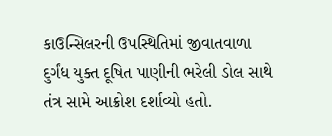કાઉન્સિલરની ઉપસ્થિતિમાં જીવાતવાળા દુર્ગંધ યુક્ત દૂષિત પાણીની ભરેલી ડોલ સાથે તંત્ર સામે આક્રોશ દર્શાવ્યો હતો.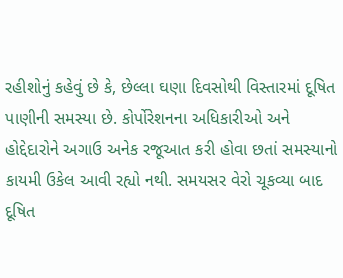રહીશોનું કહેવું છે કે, છેલ્લા ઘણા દિવસોથી વિસ્તારમાં દૂષિત પાણીની સમસ્યા છે. કોર્પોરેશનના અધિકારીઓ અને હોદ્દેદારોને અગાઉ અનેક રજૂઆત કરી હોવા છતાં સમસ્યાનો કાયમી ઉકેલ આવી રહ્યો નથી. સમયસર વેરો ચૂકવ્યા બાદ દૂષિત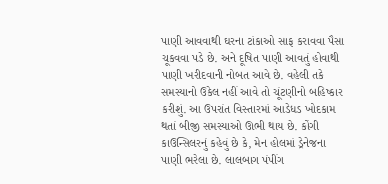પાણી આવવાથી ઘરના ટાંકાઓ સાફ કરાવવા પૈસા ચૂકવવા પડે છે. અને દૂષિત પાણી આવતું હોવાથી પાણી ખરીદવાની નોબત આવે છે. વહેલી તકે સમસ્યાનો ઉકેલ નહીં આવે તો ચૂંટણીનો બહિષ્કાર કરીશું. આ ઉપરાંત વિસ્તારમાં આડેધડ ખોદકામ થતાં બીજી સમસ્યાઓ ઊભી થાય છે. કોંગી કાઉન્સિલરનું કહેવું છે કે, મેન હોલમાં ડ્રેનેજના પાણી ભરેલા છે. લાલબાગ પંપીંગ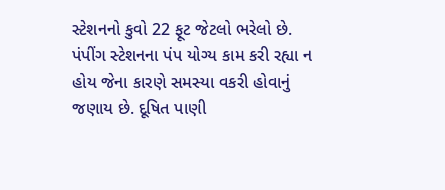સ્ટેશનનો કુવો 22 ફૂટ જેટલો ભરેલો છે. પંપીંગ સ્ટેશનના પંપ યોગ્ય કામ કરી રહ્યા ન હોય જેના કારણે સમસ્યા વકરી હોવાનું જણાય છે. દૂષિત પાણી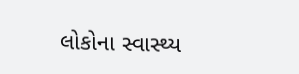લોકોના સ્વાસ્થ્ય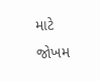માટે જોખમ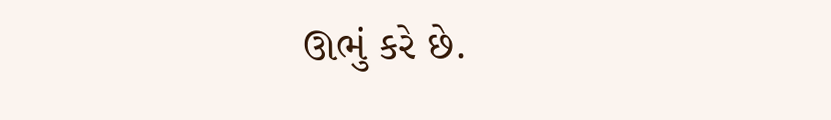ઊભું કરે છે.